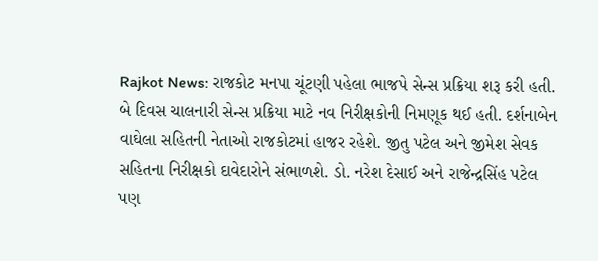Rajkot News: રાજકોટ મનપા ચૂંટણી પહેલા ભાજપે સેન્સ પ્રક્રિયા શરૂ કરી હતી. બે દિવસ ચાલનારી સેન્સ પ્રક્રિયા માટે નવ નિરીક્ષકોની નિમણૂક થઈ હતી. દર્શનાબેન વાઘેલા સહિતની નેતાઓ રાજકોટમાં હાજર રહેશે. જીતુ પટેલ અને જીમેશ સેવક સહિતના નિરીક્ષકો દાવેદારોને સંભાળશે. ડો. નરેશ દેસાઈ અને રાજેન્દ્રસિંહ પટેલ પણ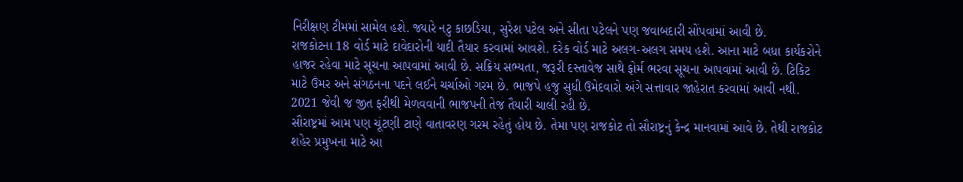નિરીક્ષણ ટીમમાં સામેલ હશે. જ્યારે નટુ કાછડિયા, સુરેશ પટેલ અને સીતા પટેલને પણ જવાબદારી સોંપવામાં આવી છે.
રાજકોટના 18 વોર્ડ માટે દાવેદારોની યાદી તૈયાર કરવામાં આવશે. દરેક વોર્ડ માટે અલગ-અલગ સમય હશે. આના માટે બધા કાર્યકરોને હાજર રહેવા માટે સૂચના આપવામાં આવી છે. સક્રિય સભ્યતા, જરૂરી દસ્તાવેજ સાથે ફોર્મ ભરવા સૂચના આપવામાં આવી છે. ટિકિટ માટે ઉંમર અને સંગઠનના પદને લઈને ચર્ચાઓ ગરમ છે. ભાજપે હજુ સુધી ઉમેદવારો અંગે સત્તાવાર જાહેરાત કરવામાં આવી નથી. 2021 જેવી જ જીત ફરીથી મેળવવાની ભાજપની તેજ તૈયારી ચાલી રહી છે.
સૌરાષ્ટ્રમાં આમ પણ ચૂંટણી ટાણે વાતાવરણ ગરમ રહેતું હોય છે. તેમા પણ રાજકોટ તો સૌરાષ્ટ્રનું કેન્દ્ર માનવામાં આવે છે. તેથી રાજકોટ શહેર પ્રમુખના માટે આ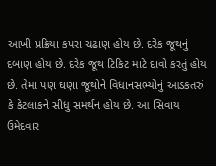આખી પ્રક્રિયા કપરા ચઢાણ હોય છે. દરેક જૂથનું દબાણ હોય છે. દરેક જૂથ ટિકિટ માટે દાવો કરતું હોય છે. તેમા પણ ઘણા જૂથોને વિધાનસભ્યોનું આડકતરું કે કેટલાકને સીધુ સમર્થન હોય છે. આ સિવાય ઉમેદવાર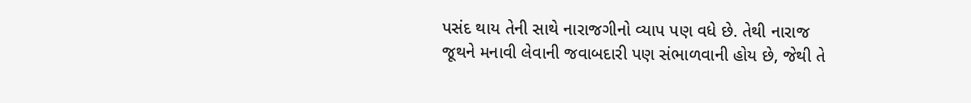પસંદ થાય તેની સાથે નારાજગીનો વ્યાપ પણ વધે છે. તેથી નારાજ જૂથને મનાવી લેવાની જવાબદારી પણ સંભાળવાની હોય છે, જેથી તે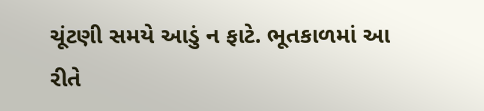ચૂંટણી સમયે આડું ન ફાટે. ભૂતકાળમાં આ રીતે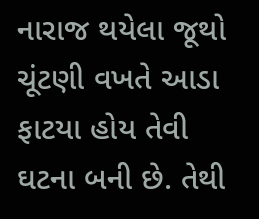નારાજ થયેલા જૂથો ચૂંટણી વખતે આડા ફાટયા હોય તેવી ઘટના બની છે. તેથી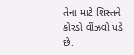તેના માટે શિસ્તને કોરડો વીંઝવો પડે છે.